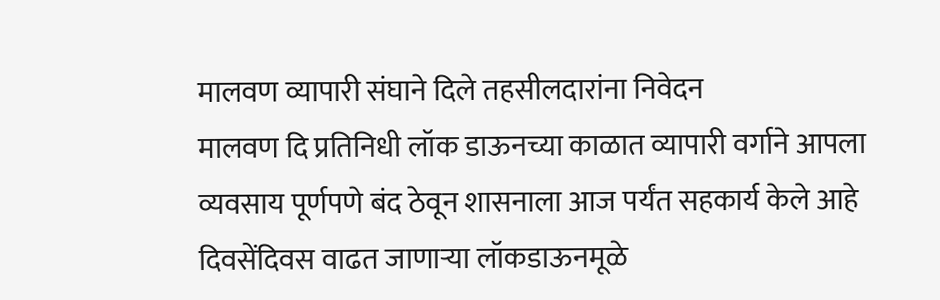मालवण व्यापारी संघाने दिले तहसीलदारांना निवेदन
मालवण दि प्रतिनिधी लॉक डाऊनच्या काळात व्यापारी वर्गाने आपला व्यवसाय पूर्णपणे बंद ठेवून शासनाला आज पर्यंत सहकार्य केले आहे दिवसेंदिवस वाढत जाणाऱ्या लॉकडाऊनमूळे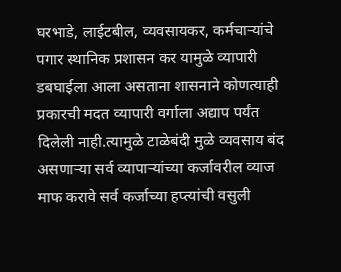घरभाडे, लाईटबील, व्यवसायकर, कर्मचाऱ्यांचे पगार स्थानिक प्रशासन कर यामुळे व्यापारी डबघाईला आला असताना शासनाने कोणत्याही प्रकारची मदत व्यापारी वर्गाला अद्याप पर्यंत दिलेली नाही.त्यामुळे टाळेबंदी मुळे व्यवसाय बंद असणाऱ्या सर्व व्यापाऱ्यांच्या कर्जावरील व्याज माफ करावे सर्व कर्जाच्या हप्त्यांची वसुली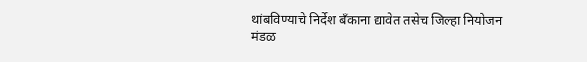थांबविण्याचे निर्देश बँकाना द्यावेत तसेच जिल्हा नियोजन मंडळ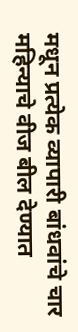मधून प्रत्येक व्यापारी बांधवांचे चार महिन्याचे वीज बील देण्यात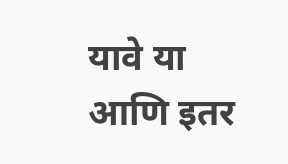यावे या आणि इतर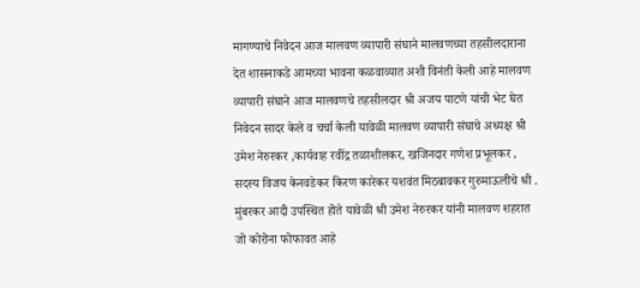मागण्याचे निवेदन आज मालवण व्यापारी संघाने मालवणच्या तहसीलदाराना देत शासनाकडे आमच्या भावना कळवाव्यात अशी विनंती केली आहे मालवण व्यापारी संघाने आज मालवणचे तहसीलदार श्री अजय पाटणे यांची भेट घेत निवेदन सादर केले व चर्चा केली यावेळी मालवण व्यापारी संघाचे अध्यक्ष श्री उमेश नेरुरकर ,कार्यवाह रवींद्र तळाशीलकर, खजिनदार गणेश प्रभूलकर , सदस्य विजय केनवडेकर किरण कारेकर यशवंत मिठबावकर गुरुमाऊलीचे श्री . मुंबरकर आदी उपस्थित होते यावेळी श्री उमेश नेरुरकर यांनी मालवण शहरात जो कोरोना फोफावत आहे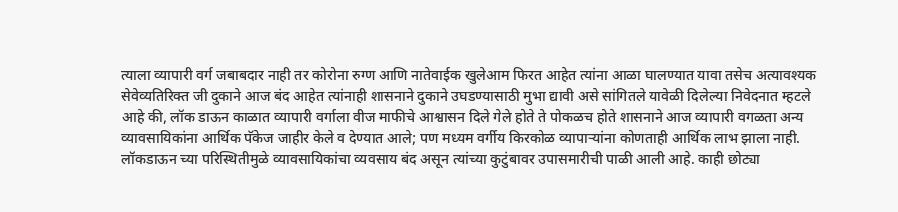त्याला व्यापारी वर्ग जबाबदार नाही तर कोरोना रुग्ण आणि नातेवाईक खुलेआम फिरत आहेत त्यांना आळा घालण्यात यावा तसेच अत्यावश्यक सेवेव्यतिरिक्त जी दुकाने आज बंद आहेत त्यांनाही शासनाने दुकाने उघडण्यासाठी मुभा द्यावी असे सांगितले यावेळी दिलेल्या निवेदनात म्हटले आहे की, लॉक डाऊन काळात व्यापारी वर्गाला वीज माफीचे आश्वासन दिले गेले होते ते पोकळच होते शासनाने आज व्यापारी वगळता अन्य व्यावसायिकांना आर्थिक पॅकेज जाहीर केले व देण्यात आले; पण मध्यम वर्गीय किरकोळ व्यापाऱ्यांना कोणताही आर्थिक लाभ झाला नाही. लॉकडाऊन च्या परिस्थितीमुळे व्यावसायिकांचा व्यवसाय बंद असून त्यांच्या कुटुंबावर उपासमारीची पाळी आली आहे. काही छोट्या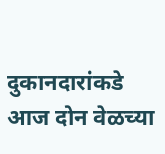दुकानदारांकडे आज दोन वेळच्या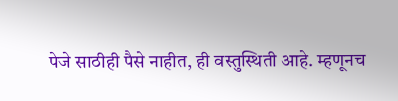पेजे साठीही पैसे नाहीत, ही वस्तुस्थिती आहे. म्हणूनच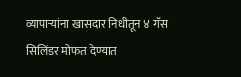व्यापाऱ्यांना खासदार निधीतून ४ गॅस सिलिंडर मोफत देण्यात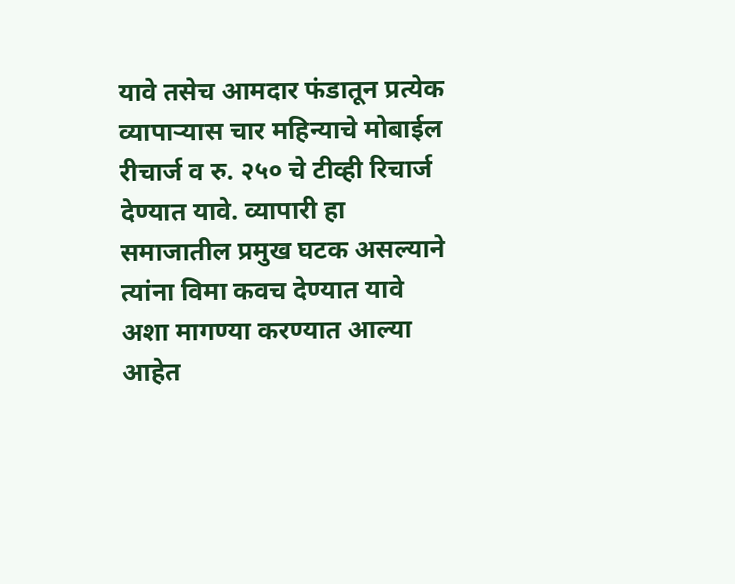यावे तसेच आमदार फंडातून प्रत्येक व्यापाऱ्यास चार महिन्याचे मोबाईल रीचार्ज व रु. २५० चे टीव्ही रिचार्ज देण्यात यावे. व्यापारी हा समाजातील प्रमुख घटक असल्याने त्यांना विमा कवच देण्यात यावे अशा मागण्या करण्यात आल्या आहेत